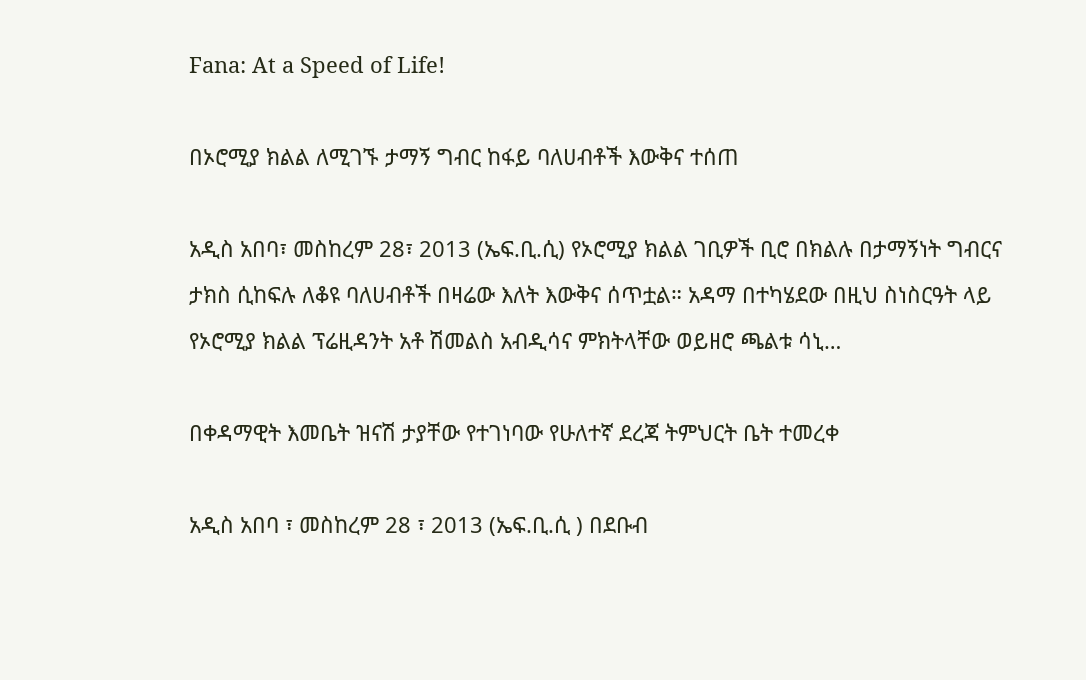Fana: At a Speed of Life!

በኦሮሚያ ክልል ለሚገኙ ታማኝ ግብር ከፋይ ባለሀብቶች እውቅና ተሰጠ

አዲስ አበባ፣ መስከረም 28፣ 2013 (ኤፍ.ቢ.ሲ) የኦሮሚያ ክልል ገቢዎች ቢሮ በክልሉ በታማኝነት ግብርና ታክስ ሲከፍሉ ለቆዩ ባለሀብቶች በዛሬው እለት እውቅና ሰጥቷል። አዳማ በተካሄደው በዚህ ስነስርዓት ላይ የኦሮሚያ ክልል ፕሬዚዳንት አቶ ሽመልስ አብዲሳና ምክትላቸው ወይዘሮ ጫልቱ ሳኒ…

በቀዳማዊት እመቤት ዝናሽ ታያቸው የተገነባው የሁለተኛ ደረጃ ትምህርት ቤት ተመረቀ

አዲስ አበባ ፣ መስከረም 28 ፣ 2013 (ኤፍ.ቢ.ሲ ) በደቡብ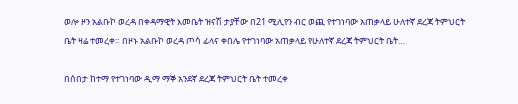ወሎ ዞን አልቡኮ ወረዳ በቀዳማዊት እመቤት ዝናሽ ታያቸው በ21 ሚሊየን ብር ወጪ የተገነባው አጠቃላይ ሁለተኛ ደረጃ ትምህርት ቤት ዛሬ ተመረቀ። በዞኑ አልቡኮ ወረዳ ጦሳ ፊላና ቀበሌ የተገነባው አጠቃላይ የሁለተኛ ደረጃ ትምህርት ቤት…

በሰበታ ከተማ የተገነባው ዲማ ማኞ አንደኛ ደረጃ ትምህርት ቤት ተመረቀ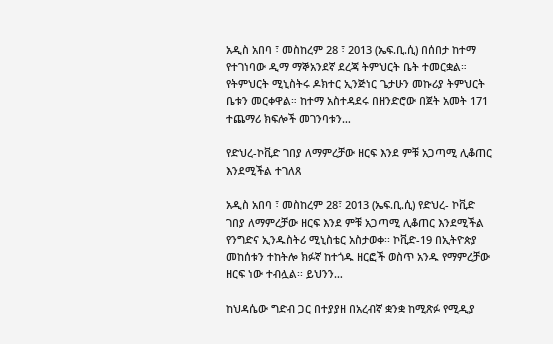አዲስ አበባ ፣ መስከረም 28 ፣ 2013 (ኤፍ.ቢ.ሲ) በሰበታ ከተማ የተገነባው ዲማ ማኞአንደኛ ደረጃ ትምህርት ቤት ተመርቋል። የትምህርት ሚኒስትሩ ዶክተር ኢንጅነር ጌታሁን መኩሪያ ትምህርት ቤቱን መርቀዋል። ከተማ አስተዳደሩ በዘንድሮው በጀት አመት 171 ተጨማሪ ክፍሎች መገንባቱን…

የድህረ-ኮቪድ ገበያ ለማምረቻው ዘርፍ እንደ ምቹ አጋጣሚ ሊቆጠር እንደሚችል ተገለጸ

አዲስ አበባ ፣ መስከረም 28፣ 2013 (ኤፍ.ቢ.ሲ) የድህረ- ኮቪድ ገበያ ለማምረቻው ዘርፍ እንደ ምቹ አጋጣሚ ሊቆጠር እንደሚችል የንግድና ኢንዱስትሪ ሚኒስቴር አስታወቀ፡፡ ኮቪድ-19 በኢትዮጵያ መከሰቱን ተከትሎ ክፉኛ ከተጎዱ ዘርፎች ወስጥ አንዱ የማምረቻው ዘርፍ ነው ተብሏል፡፡ ይህንን…

ከህዳሴው ግድብ ጋር በተያያዘ በአረብኛ ቋንቋ ከሚጽፉ የሚዲያ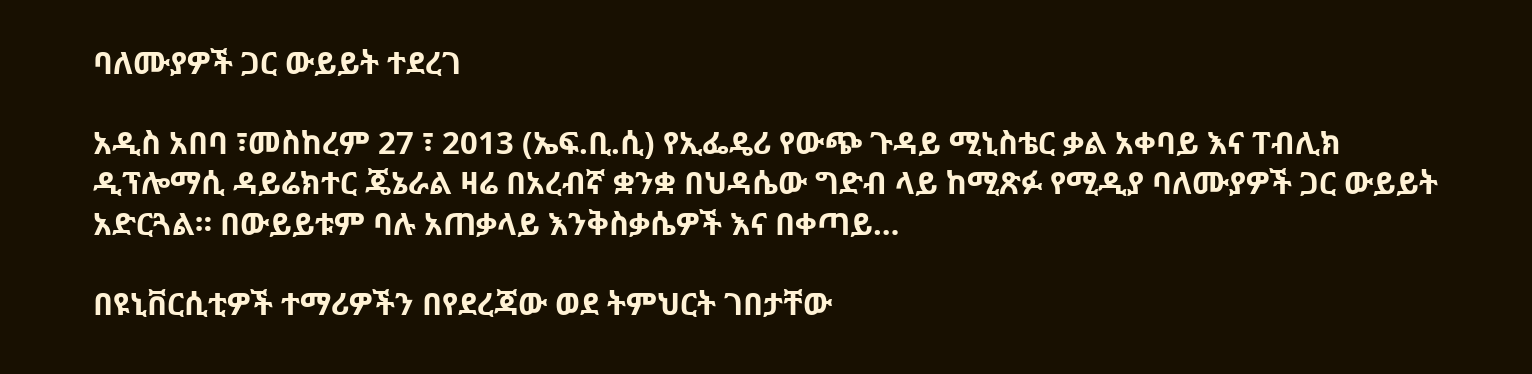ባለሙያዎች ጋር ውይይት ተደረገ

አዲስ አበባ ፣መስከረም 27 ፣ 2013 (ኤፍ.ቢ.ሲ) የኢፌዴሪ የውጭ ጉዳይ ሚኒስቴር ቃል አቀባይ እና ፐብሊክ ዲፕሎማሲ ዳይሬክተር ጄኔራል ዛሬ በአረብኛ ቋንቋ በህዳሴው ግድብ ላይ ከሚጽፉ የሚዲያ ባለሙያዎች ጋር ውይይት አድርጓል። በውይይቱም ባሉ አጠቃላይ እንቅስቃሴዎች እና በቀጣይ…

በዩኒቨርሲቲዎች ተማሪዎችን በየደረጃው ወደ ትምህርት ገበታቸው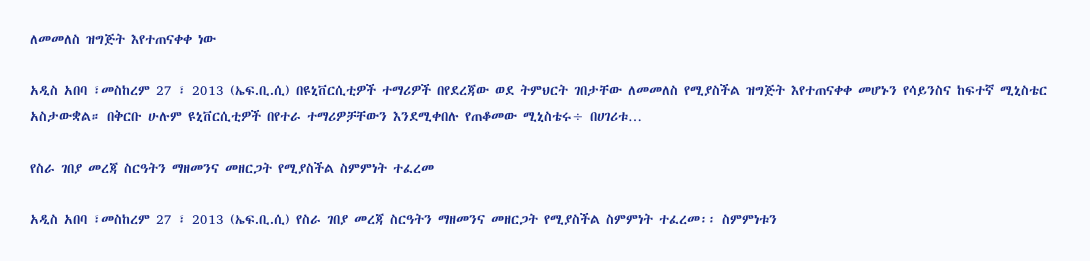ለመመለስ ዝግጅት እየተጠናቀቀ ነው

አዲስ አበባ ፣መስከረም 27 ፣ 2013 (ኤፍ.ቢ.ሲ) በዩኒቨርሲቲዎች ተማሪዎች በየደረጃው ወደ ትምህርት ገበታቸው ለመመለስ የሚያስችል ዝግጅት እየተጠናቀቀ መሆኑን የሳይንስና ከፍተኛ ሚኒስቴር አስታውቋል። በቅርቡ ሁሉም ዩኒቨርሲቲዎች በየተራ ተማሪዎቻቸውን እንደሚቀበሉ የጠቆመው ሚኒስቴሩ÷ በሀገሪቱ…

የስራ ገበያ መረጃ ስርዓትን ማዘመንና መዘርጋት የሚያስችል ስምምነት ተፈረመ

አዲስ አበባ ፣መስከረም 27 ፣ 2013 (ኤፍ.ቢ.ሲ) የስራ ገበያ መረጃ ስርዓትን ማዘመንና መዘርጋት የሚያስችል ስምምነት ተፈረመ፡፡ ስምምነቱን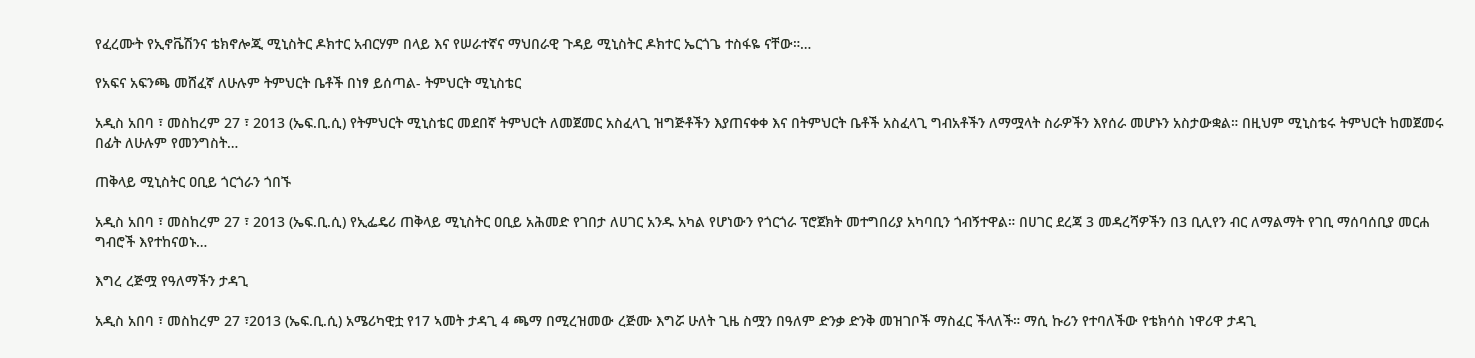የፈረሙት የኢኖቬሽንና ቴክኖሎጂ ሚኒስትር ዶክተር አብርሃም በላይ እና የሠራተኛና ማህበራዊ ጉዳይ ሚኒስትር ዶክተር ኤርጎጌ ተስፋዬ ናቸው።…

የአፍና አፍንጫ መሸፈኛ ለሁሉም ትምህርት ቤቶች በነፃ ይሰጣል- ትምህርት ሚኒስቴር

አዲስ አበባ ፣ መስከረም 27 ፣ 2013 (ኤፍ.ቢ.ሲ) የትምህርት ሚኒስቴር መደበኛ ትምህርት ለመጀመር አስፈላጊ ዝግጅቶችን እያጠናቀቀ እና በትምህርት ቤቶች አስፈላጊ ግብአቶችን ለማሟላት ስራዎችን እየሰራ መሆኑን አስታውቋል። በዚህም ሚኒስቴሩ ትምህርት ከመጀመሩ በፊት ለሁሉም የመንግስት…

ጠቅላይ ሚኒስትር ዐቢይ ጎርጎራን ጎበኙ

አዲስ አበባ ፣ መስከረም 27 ፣ 2013 (ኤፍ.ቢ.ሲ) የኢፌዴሪ ጠቅላይ ሚኒስትር ዐቢይ አሕመድ የገበታ ለሀገር አንዱ አካል የሆነውን የጎርጎራ ፕሮጀክት መተግበሪያ አካባቢን ጎብኝተዋል። በሀገር ደረጃ 3 መዳረሻዎችን በ3 ቢሊየን ብር ለማልማት የገቢ ማሰባሰቢያ መርሐ ግብሮች እየተከናወኑ…

እግረ ረጅሟ የዓለማችን ታዳጊ

አዲስ አበባ ፣ መስከረም 27 ፣2013 (ኤፍ.ቢ.ሲ) አሜሪካዊቷ የ17 ኣመት ታዳጊ 4 ጫማ በሚረዝመው ረጅሙ እግሯ ሁለት ጊዜ ስሟን በዓለም ድንቃ ድንቅ መዝገቦች ማስፈር ችላለች። ማሲ ኩሪን የተባለችው የቴክሳስ ነዋሪዋ ታዳጊ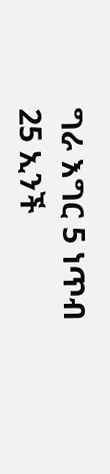ግራ እግር 5 ነጥብ 25 ኢንች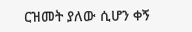ርዝመት ያለው ሲሆን ቀኝ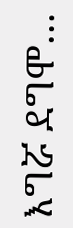እግሯ ደግሞ…